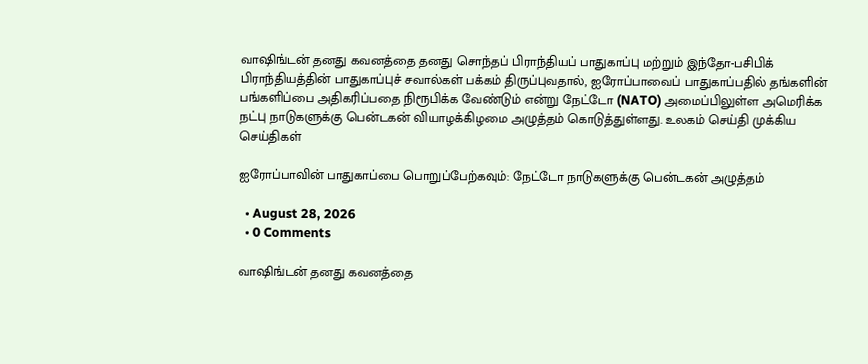வாஷிங்டன் தனது கவனத்தை தனது சொந்தப் பிராந்தியப் பாதுகாப்பு மற்றும் இந்தோ-பசிபிக் பிராந்தியத்தின் பாதுகாப்புச் சவால்கள் பக்கம் திருப்புவதால், ஐரோப்பாவைப் பாதுகாப்பதில் தங்களின் பங்களிப்பை அதிகரிப்பதை நிரூபிக்க வேண்டும் என்று நேட்டோ (NATO) அமைப்பிலுள்ள அமெரிக்க நட்பு நாடுகளுக்கு பென்டகன் வியாழக்கிழமை அழுத்தம் கொடுத்துள்ளது. உலகம் செய்தி முக்கிய செய்திகள்

ஐரோப்பாவின் பாதுகாப்பை பொறுப்பேற்கவும்: நேட்டோ நாடுகளுக்கு பென்டகன் அழுத்தம்

  • August 28, 2026
  • 0 Comments

வாஷிங்டன் தனது கவனத்தை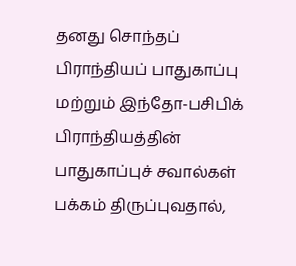தனது சொந்தப் பிராந்தியப் பாதுகாப்பு மற்றும் இந்தோ-பசிபிக் பிராந்தியத்தின் பாதுகாப்புச் சவால்கள் பக்கம் திருப்புவதால்,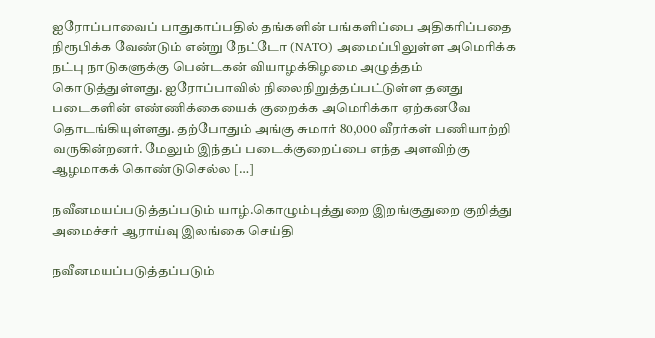ஐரோப்பாவைப் பாதுகாப்பதில் தங்களின் பங்களிப்பை அதிகரிப்பதை நிரூபிக்க வேண்டும் என்று நேட்டோ (NATO) அமைப்பிலுள்ள அமெரிக்க நட்பு நாடுகளுக்கு பென்டகன் வியாழக்கிழமை அழுத்தம் கொடுத்துள்ளது. ஐரோப்பாவில் நிலைநிறுத்தப்பட்டுள்ள தனது படைகளின் எண்ணிக்கையைக் குறைக்க அமெரிக்கா ஏற்கனவே தொடங்கியுள்ளது. தற்போதும் அங்கு சுமார் 80,000 வீரர்கள் பணியாற்றி வருகின்றனர். மேலும் இந்தப் படைக்குறைப்பை எந்த அளவிற்கு ஆழமாகக் கொண்டுசெல்ல […]

நவீனமயப்படுத்தப்படும் யாழ்.கொழும்புத்துறை இறங்குதுறை குறித்து அமைச்சர் ஆராய்வு இலங்கை செய்தி

நவீனமயப்படுத்தப்படும்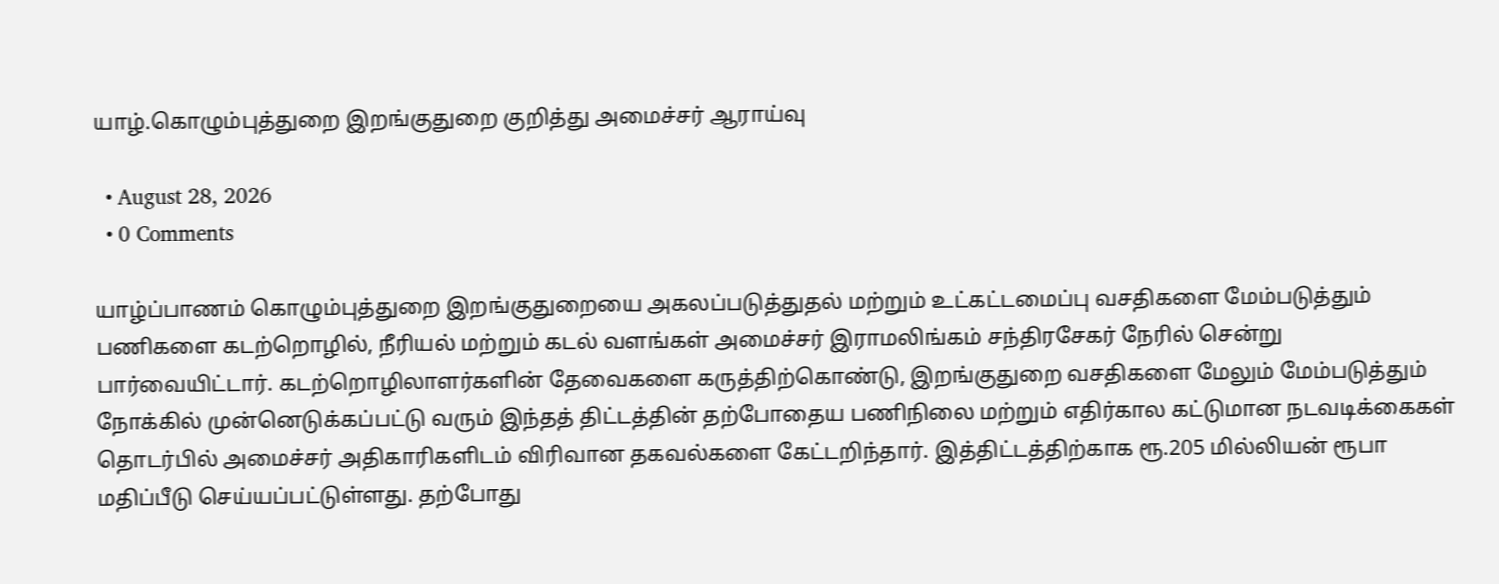யாழ்.கொழும்புத்துறை இறங்குதுறை குறித்து அமைச்சர் ஆராய்வு

  • August 28, 2026
  • 0 Comments

யாழ்ப்பாணம் கொழும்புத்துறை இறங்குதுறையை அகலப்படுத்துதல் மற்றும் உட்கட்டமைப்பு வசதிகளை மேம்படுத்தும் பணிகளை கடற்றொழில், நீரியல் மற்றும் கடல் வளங்கள் அமைச்சர் இராமலிங்கம் சந்திரசேகர் நேரில் சென்று பார்வையிட்டார். கடற்றொழிலாளர்களின் தேவைகளை கருத்திற்கொண்டு, இறங்குதுறை வசதிகளை மேலும் மேம்படுத்தும் நோக்கில் முன்னெடுக்கப்பட்டு வரும் இந்தத் திட்டத்தின் தற்போதைய பணிநிலை மற்றும் எதிர்கால கட்டுமான நடவடிக்கைகள் தொடர்பில் அமைச்சர் அதிகாரிகளிடம் விரிவான தகவல்களை கேட்டறிந்தார். இத்திட்டத்திற்காக ரூ.205 மில்லியன் ரூபா மதிப்பீடு செய்யப்பட்டுள்ளது. தற்போது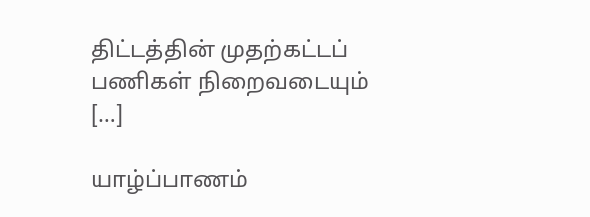திட்டத்தின் முதற்கட்டப் பணிகள் நிறைவடையும் […]

யாழ்ப்பாணம்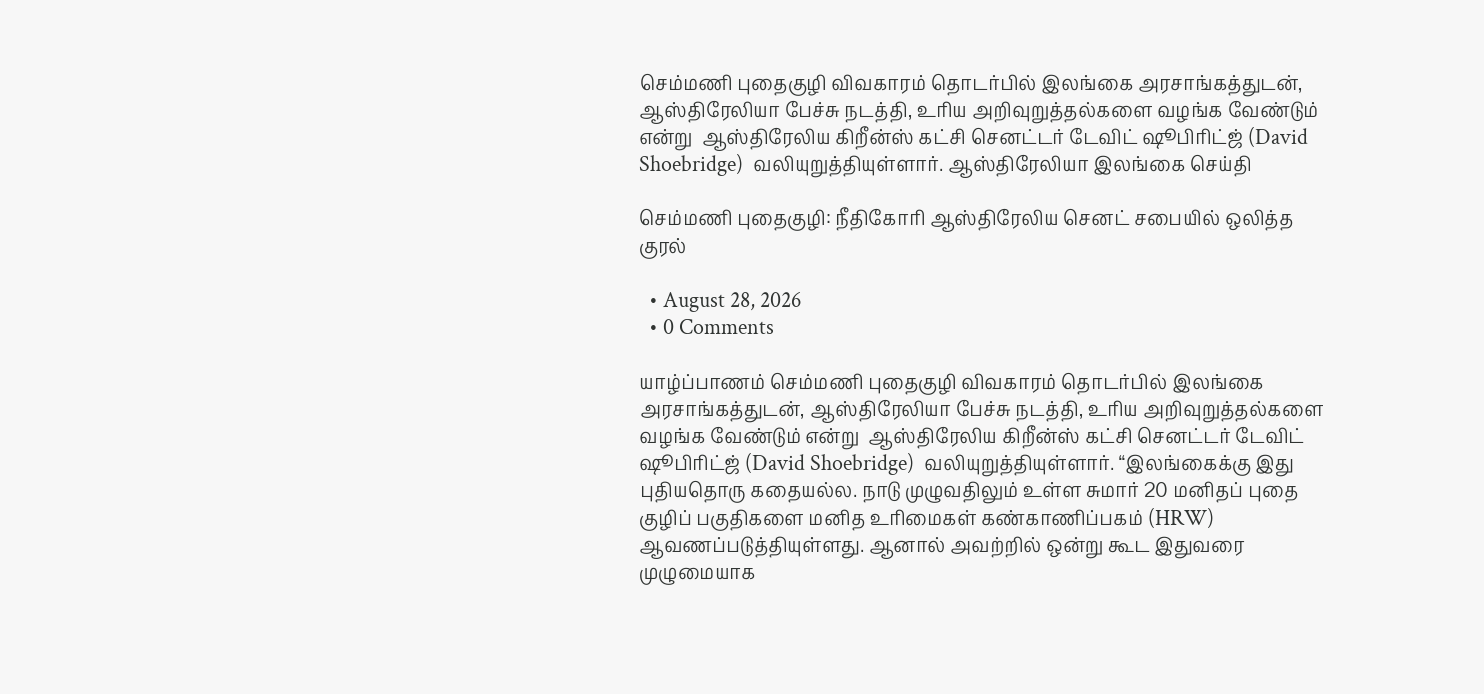செம்மணி புதைகுழி விவகாரம் தொடர்பில் இலங்கை அரசாங்கத்துடன், ஆஸ்திரேலியா பேச்சு நடத்தி, உரிய அறிவுறுத்தல்களை வழங்க வேண்டும் என்று  ஆஸ்திரேலிய கிறீன்ஸ் கட்சி செனட்டர் டேவிட் ஷூபிரிட்ஜ் (David Shoebridge)  வலியுறுத்தியுள்ளார். ஆஸ்திரேலியா இலங்கை செய்தி

செம்மணி புதைகுழி: நீதிகோரி ஆஸ்திரேலிய செனட் சபையில் ஒலித்த குரல்

  • August 28, 2026
  • 0 Comments

யாழ்ப்பாணம் செம்மணி புதைகுழி விவகாரம் தொடர்பில் இலங்கை அரசாங்கத்துடன், ஆஸ்திரேலியா பேச்சு நடத்தி, உரிய அறிவுறுத்தல்களை வழங்க வேண்டும் என்று  ஆஸ்திரேலிய கிறீன்ஸ் கட்சி செனட்டர் டேவிட் ஷூபிரிட்ஜ் (David Shoebridge)  வலியுறுத்தியுள்ளார். “இலங்கைக்கு இது புதியதொரு கதையல்ல. நாடு முழுவதிலும் உள்ள சுமார் 20 மனிதப் புதை குழிப் பகுதிகளை மனித உரிமைகள் கண்காணிப்பகம் (HRW) ஆவணப்படுத்தியுள்ளது. ஆனால் அவற்றில் ஒன்று கூட இதுவரை முழுமையாக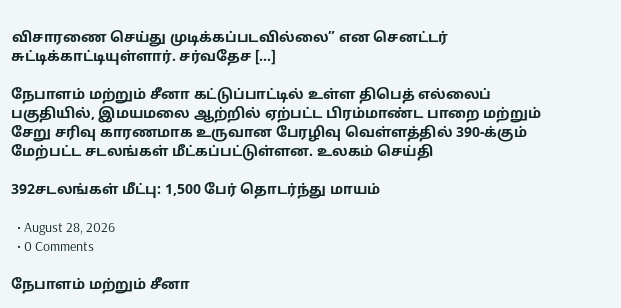விசாரணை செய்து முடிக்கப்படவில்லை” என செனட்டர் சுட்டிக்காட்டியுள்ளார். சர்வதேச […]

நேபாளம் மற்றும் சீனா கட்டுப்பாட்டில் உள்ள திபெத் எல்லைப் பகுதியில், இமயமலை ஆற்றில் ஏற்பட்ட பிரம்மாண்ட பாறை மற்றும் சேறு சரிவு காரணமாக உருவான பேரழிவு வெள்ளத்தில் 390-க்கும் மேற்பட்ட சடலங்கள் மீட்கப்பட்டுள்ளன. உலகம் செய்தி

392சடலங்கள் மீட்பு: 1,500 பேர் தொடர்ந்து மாயம்

  • August 28, 2026
  • 0 Comments

நேபாளம் மற்றும் சீனா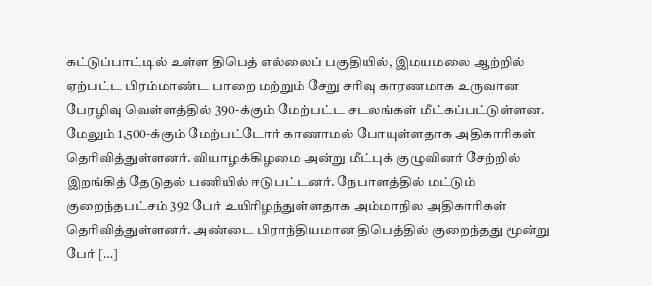கட்டுப்பாட்டில் உள்ள திபெத் எல்லைப் பகுதியில், இமயமலை ஆற்றில் ஏற்பட்ட பிரம்மாண்ட பாறை மற்றும் சேறு சரிவு காரணமாக உருவான பேரழிவு வெள்ளத்தில் 390-க்கும் மேற்பட்ட சடலங்கள் மீட்கப்பட்டுள்ளன. மேலும் 1,500-க்கும் மேற்பட்டோர் காணாமல் போயுள்ளதாக அதிகாரிகள் தெரிவித்துள்ளனர். வியாழக்கிழமை அன்று மீட்புக் குழுவினர் சேற்றில் இறங்கித் தேடுதல் பணியில் ஈடுபட்டனர். நேபாளத்தில் மட்டும் குறைந்தபட்சம் 392 பேர் உயிரிழந்துள்ளதாக அம்மாநில அதிகாரிகள் தெரிவித்துள்ளனர். அண்டை பிராந்தியமான திபெத்தில் குறைந்தது மூன்று பேர் […]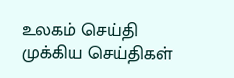உலகம் செய்தி முக்கிய செய்திகள்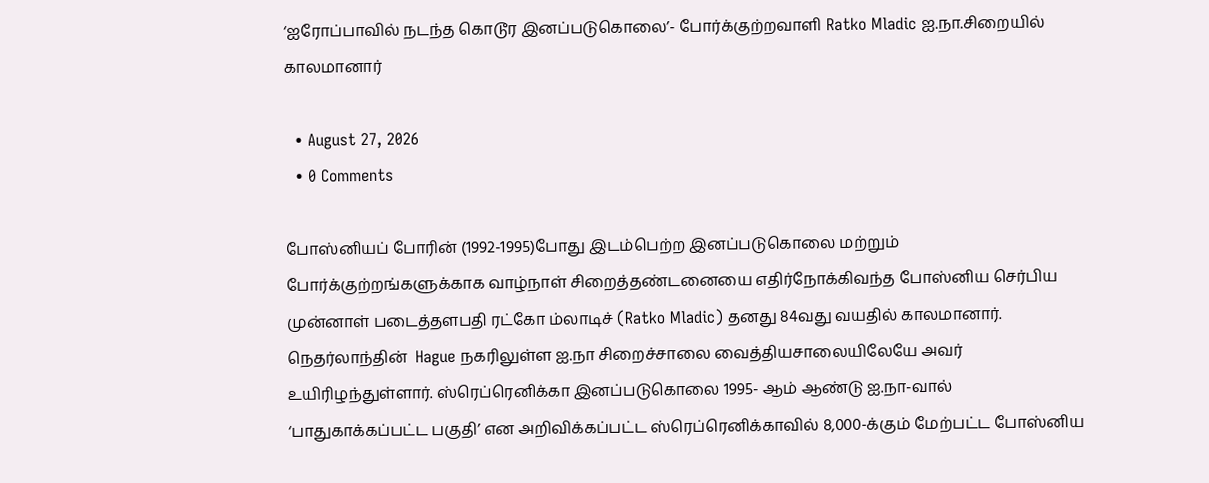‘ஐரோப்பாவில் நடந்த கொடூர இனப்படுகொலை’- போர்க்குற்றவாளி Ratko Mladic ஐ.நா.சிறையில் காலமானார்

  • August 27, 2026
  • 0 Comments

போஸ்னியப் போரின் (1992-1995)போது இடம்பெற்ற இனப்படுகொலை மற்றும் போர்க்குற்றங்களுக்காக வாழ்நாள் சிறைத்தண்டனையை எதிர்நோக்கிவந்த போஸ்னிய செர்பிய முன்னாள் படைத்தளபதி ரட்கோ ம்லாடிச் (Ratko Mladic) தனது 84வது வயதில் காலமானார். நெதர்லாந்தின்  Hague நகரிலுள்ள ஐ.நா சிறைச்சாலை வைத்தியசாலையிலேயே அவர் உயிரிழந்துள்ளார். ஸ்ரெப்ரெனிக்கா இனப்படுகொலை 1995- ஆம் ஆண்டு ஐ.நா-வால் ‘பாதுகாக்கப்பட்ட பகுதி’ என அறிவிக்கப்பட்ட ஸ்ரெப்ரெனிக்காவில் 8,000-க்கும் மேற்பட்ட போஸ்னிய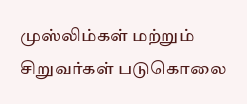முஸ்லிம்கள் மற்றும் சிறுவர்கள் படுகொலை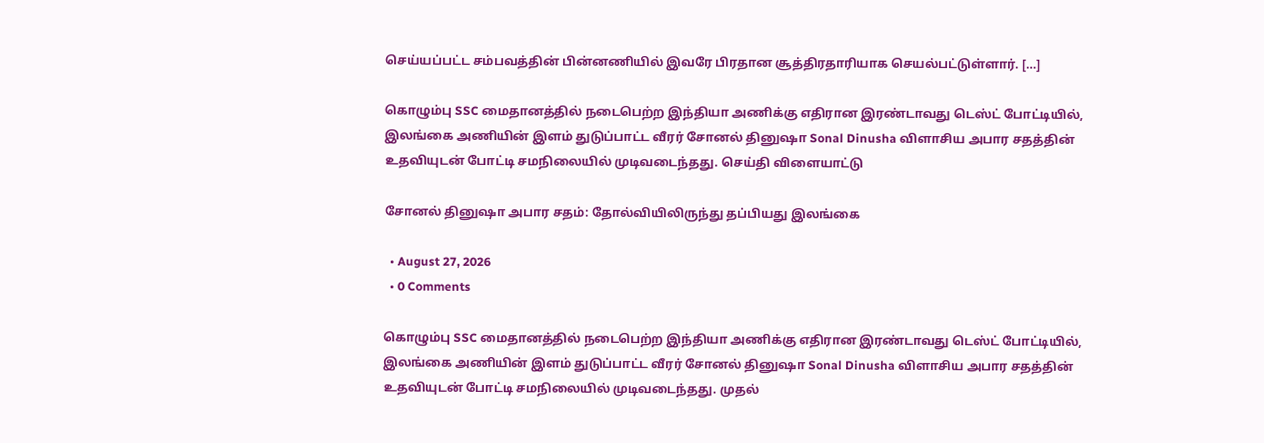செய்யப்பட்ட சம்பவத்தின் பின்னணியில் இவரே பிரதான சூத்திரதாரியாக செயல்பட்டுள்ளார். […]

கொழும்பு SSC மைதானத்தில் நடைபெற்ற இந்தியா அணிக்கு எதிரான இரண்டாவது டெஸ்ட் போட்டியில், இலங்கை அணியின் இளம் துடுப்பாட்ட வீரர் சோனல் தினுஷா Sonal Dinusha விளாசிய அபார சதத்தின் உதவியுடன் போட்டி சமநிலையில் முடிவடைந்தது. செய்தி விளையாட்டு

சோனல் தினுஷா அபார சதம்: தோல்வியிலிருந்து தப்பியது இலங்கை

  • August 27, 2026
  • 0 Comments

கொழும்பு SSC மைதானத்தில் நடைபெற்ற இந்தியா அணிக்கு எதிரான இரண்டாவது டெஸ்ட் போட்டியில், இலங்கை அணியின் இளம் துடுப்பாட்ட வீரர் சோனல் தினுஷா Sonal Dinusha விளாசிய அபார சதத்தின் உதவியுடன் போட்டி சமநிலையில் முடிவடைந்தது. முதல்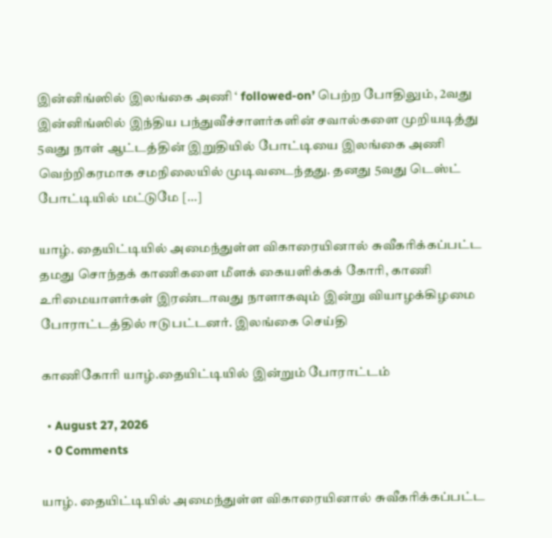இன்னிங்ஸில் இலங்கை அணி ‘ followed-on’ பெற்ற போதிலும், 2வது இன்னிங்ஸில் இந்திய பந்துவீச்சாளர்களின் சவால்களை முறியடித்து 5வது நாள் ஆட்டத்தின் இறுதியில் போட்டியை இலங்கை அணி வெற்றிகரமாக சமநிலையில் முடிவடைந்தது. தனது 5வது டெஸ்ட் போட்டியில் மட்டுமே […]

யாழ். தையிட்டியில் அமைந்துள்ள விகாரையினால் சுவீகரிக்கப்பட்ட தமது சொந்தக் காணிகளை மீளக் கையளிக்கக் கோரி, காணி உரிமையாளர்கள் இரண்டாவது நாளாகவும் இன்று வியாழக்கிழமை போராட்டத்தில் ஈடுபட்டனர். இலங்கை செய்தி

காணிகோரி யாழ்.தையிட்டியில் இன்றும் போராட்டம்

  • August 27, 2026
  • 0 Comments

யாழ். தையிட்டியில் அமைந்துள்ள விகாரையினால் சுவீகரிக்கப்பட்ட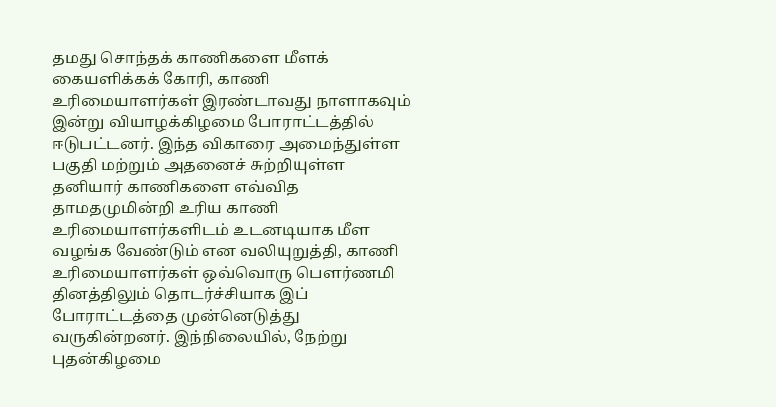தமது சொந்தக் காணிகளை மீளக் கையளிக்கக் கோரி, காணி உரிமையாளர்கள் இரண்டாவது நாளாகவும் இன்று வியாழக்கிழமை போராட்டத்தில் ஈடுபட்டனர். இந்த விகாரை அமைந்துள்ள பகுதி மற்றும் அதனைச் சுற்றியுள்ள தனியார் காணிகளை எவ்வித தாமதமுமின்றி உரிய காணி உரிமையாளர்களிடம் உடனடியாக மீள வழங்க வேண்டும் என வலியுறுத்தி, காணி உரிமையாளர்கள் ஒவ்வொரு பௌர்ணமி தினத்திலும் தொடர்ச்சியாக இப் போராட்டத்தை முன்னெடுத்து வருகின்றனர். இந்நிலையில், நேற்று புதன்கிழமை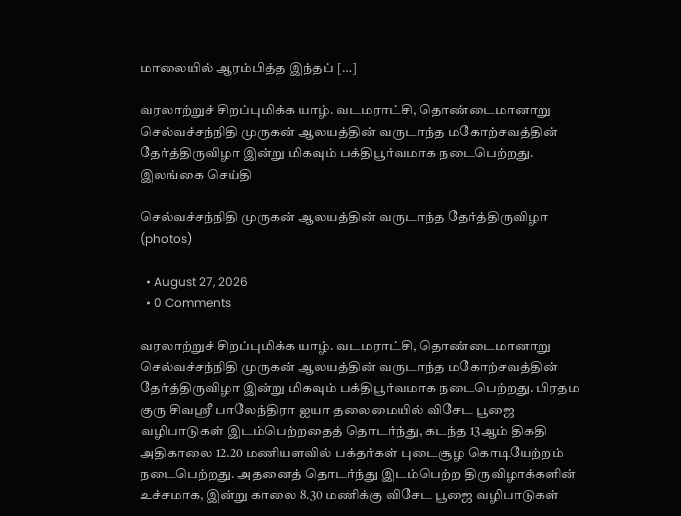மாலையில் ஆரம்பித்த இந்தப் […]

வரலாற்றுச் சிறப்புமிக்க யாழ். வடமராட்சி, தொண்டைமானாறு செல்வச்சந்நிதி முருகன் ஆலயத்தின் வருடாந்த மகோற்சவத்தின் தேர்த்திருவிழா இன்று மிகவும் பக்திபூர்வமாக நடைபெற்றது. இலங்கை செய்தி

செல்வச்சந்நிதி முருகன் ஆலயத்தின் வருடாந்த தேர்த்திருவிழா (photos)

  • August 27, 2026
  • 0 Comments

வரலாற்றுச் சிறப்புமிக்க யாழ். வடமராட்சி, தொண்டைமானாறு செல்வச்சந்நிதி முருகன் ஆலயத்தின் வருடாந்த மகோற்சவத்தின் தேர்த்திருவிழா இன்று மிகவும் பக்திபூர்வமாக நடைபெற்றது. பிரதம குரு சிவஶ்ரீ பாலேந்திரா ஐயா தலைமையில் விசேட பூஜை வழிபாடுகள் இடம்பெற்றதைத் தொடர்ந்து, கடந்த 13ஆம் திகதி அதிகாலை 12.20 மணியளவில் பக்தர்கள் புடைசூழ கொடியேற்றம் நடைபெற்றது. அதனைத் தொடர்ந்து இடம்பெற்ற திருவிழாக்களின் உச்சமாக, இன்று காலை 8.30 மணிக்கு விசேட பூஜை வழிபாடுகள்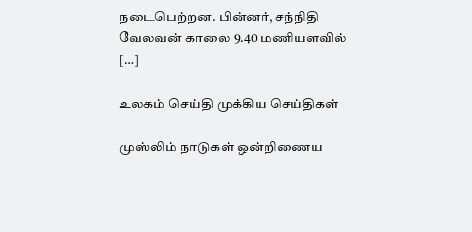நடைபெற்றன. பின்னர், சந்நிதி வேலவன் காலை 9.40 மணியளவில் […]

உலகம் செய்தி முக்கிய செய்திகள்

முஸ்லிம் நாடுகள் ஒன்றிணைய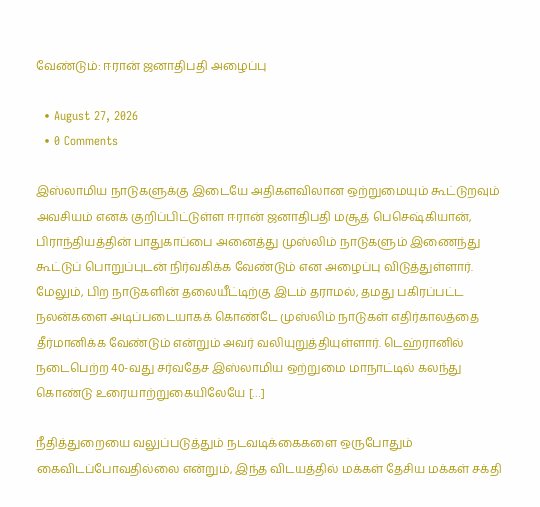வேண்டும்: ஈரான் ஜனாதிபதி அழைப்பு

  • August 27, 2026
  • 0 Comments

இஸ்லாமிய நாடுகளுக்கு இடையே அதிகளவிலான ஒற்றுமையும் கூட்டுறவும் அவசியம் எனக் குறிப்பிட்டுள்ள ஈரான் ஜனாதிபதி மசூத் பெசெஷ்கியான், பிராந்தியத்தின் பாதுகாப்பை அனைத்து முஸ்லிம் நாடுகளும் இணைந்து கூட்டுப் பொறுப்புடன் நிர்வகிக்க வேண்டும் என அழைப்பு விடுத்துள்ளார். மேலும், பிற நாடுகளின் தலையீட்டிற்கு இடம் தராமல், தமது பகிரப்பட்ட நலன்களை அடிப்படையாகக் கொண்டே முஸ்லிம் நாடுகள் எதிர்காலத்தை தீர்மானிக்க வேண்டும் என்றும் அவர் வலியுறுத்தியுள்ளார். டெஹ்ரானில் நடைபெற்ற 40-வது சர்வதேச இஸ்லாமிய ஒற்றுமை மாநாட்டில் கலந்து கொண்டு உரையாற்றுகையிலேயே […]

நீதித்துறையை வலுப்படுத்தும் நடவடிக்கைகளை ஒருபோதும் கைவிடப்போவதில்லை என்றும், இந்த விடயத்தில் மக்கள் தேசிய மக்கள் சக்தி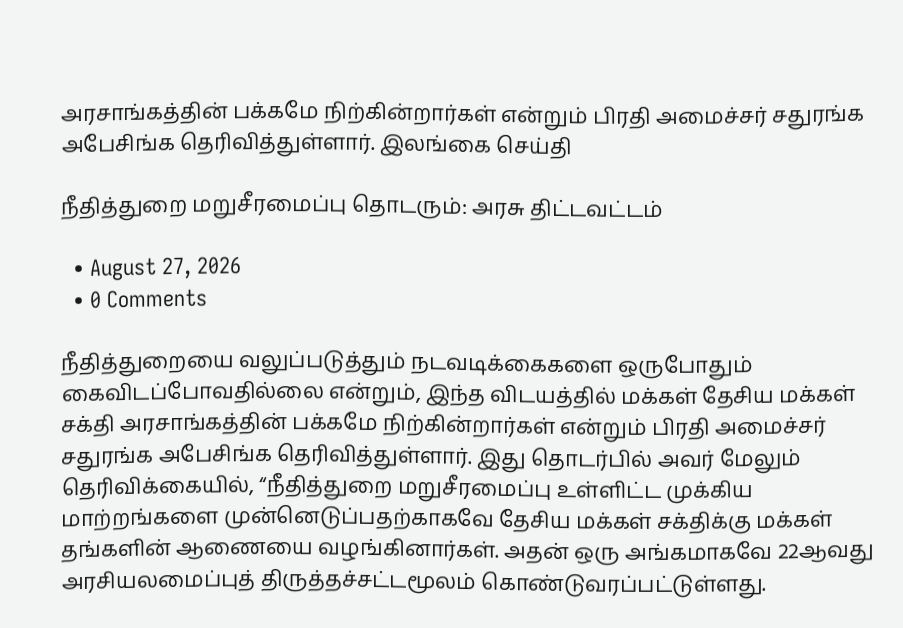அரசாங்கத்தின் பக்கமே நிற்கின்றார்கள் என்றும் பிரதி அமைச்சர் சதுரங்க அபேசிங்க தெரிவித்துள்ளார். இலங்கை செய்தி

நீதித்துறை மறுசீரமைப்பு தொடரும்: அரசு திட்டவட்டம்

  • August 27, 2026
  • 0 Comments

நீதித்துறையை வலுப்படுத்தும் நடவடிக்கைகளை ஒருபோதும் கைவிடப்போவதில்லை என்றும், இந்த விடயத்தில் மக்கள் தேசிய மக்கள் சக்தி அரசாங்கத்தின் பக்கமே நிற்கின்றார்கள் என்றும் பிரதி அமைச்சர் சதுரங்க அபேசிங்க தெரிவித்துள்ளார். இது தொடர்பில் அவர் மேலும் தெரிவிக்கையில், “நீதித்துறை மறுசீரமைப்பு உள்ளிட்ட முக்கிய மாற்றங்களை முன்னெடுப்பதற்காகவே தேசிய மக்கள் சக்திக்கு மக்கள் தங்களின் ஆணையை வழங்கினார்கள். அதன் ஒரு அங்கமாகவே 22ஆவது அரசியலமைப்புத் திருத்தச்சட்டமூலம் கொண்டுவரப்பட்டுள்ளது.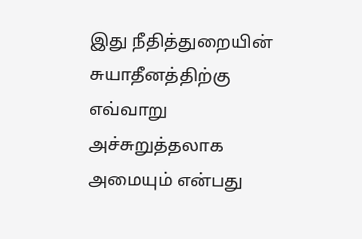இது நீதித்துறையின் சுயாதீனத்திற்கு எவ்வாறு அச்சுறுத்தலாக அமையும் என்பது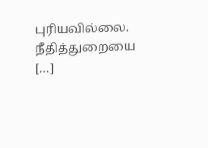புரியவில்லை. நீதித்துறையை […]